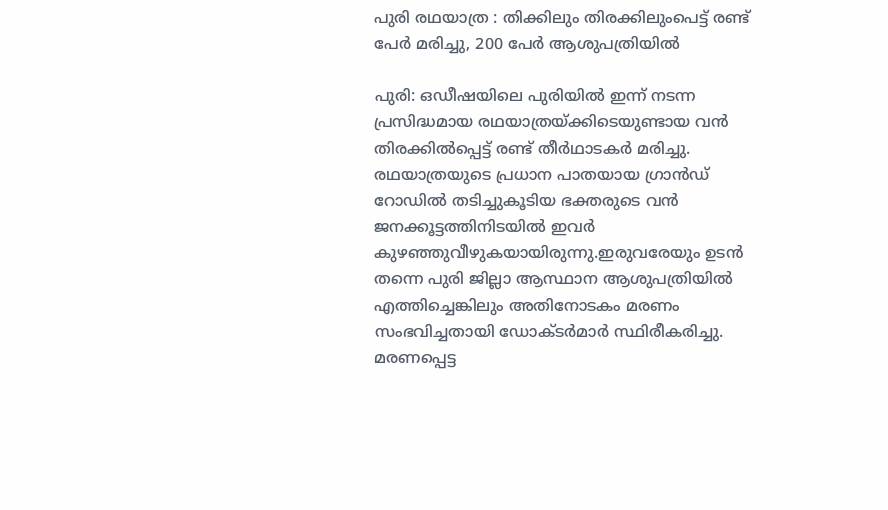പുരി രഥയാത്ര : തിക്കിലും തിരക്കിലുംപെട്ട് രണ്ട് പേർ മരിച്ചു, 200 പേർ ആശുപത്രിയിൽ

പുരി: ഒഡീഷയിലെ പുരിയിൽ ഇന്ന് നടന്ന പ്രസിദ്ധമായ രഥയാത്രയ്ക്കിടെയുണ്ടായ വൻ തിരക്കിൽപ്പെട്ട് രണ്ട് തീർഥാടകർ മരിച്ചു. രഥയാത്രയുടെ പ്രധാന പാതയായ ഗ്രാൻഡ് റോഡിൽ തടിച്ചുകൂടിയ ഭക്തരുടെ വൻ ജനക്കൂട്ടത്തിനിടയിൽ ഇവർ കുഴഞ്ഞുവീഴുകയായിരുന്നു.ഇരുവരേയും ഉടൻ തന്നെ പുരി ജില്ലാ ആസ്ഥാന ആശുപത്രിയിൽ എത്തിച്ചെങ്കിലും അതിനോടകം മരണം സംഭവിച്ചതായി ഡോക്ടർമാർ സ്ഥിരീകരിച്ചു. മരണപ്പെട്ട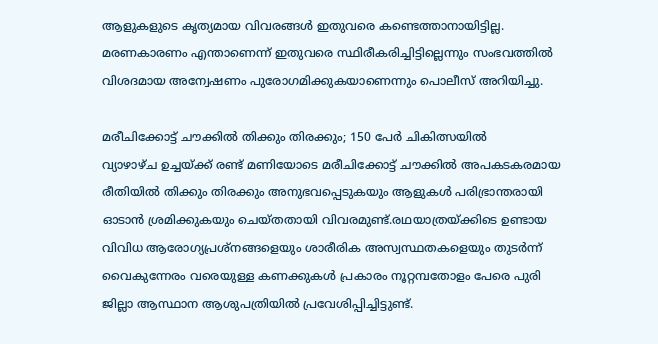ആളുകളുടെ കൃത്യമായ വിവരങ്ങൾ ഇതുവരെ കണ്ടെത്താനായിട്ടില്ല. മരണകാരണം എന്താണെന്ന് ഇതുവരെ സ്ഥിരീകരിച്ചിട്ടില്ലെന്നും സംഭവത്തിൽ വിശദമായ അന്വേഷണം പുരോഗമിക്കുകയാണെന്നും പൊലീസ് അറിയിച്ചു.

മരീചിക്കോട്ട് ചൗക്കിൽ തിക്കും തിരക്കും; 150 പേർ ചികിത്സയിൽ
വ്യാഴാഴ്ച ഉച്ചയ്ക്ക് രണ്ട് മണിയോടെ മരീചിക്കോട്ട് ചൗക്കിൽ അപകടകരമായ രീതിയിൽ തിക്കും തിരക്കും അനുഭവപ്പെടുകയും ആളുകൾ പരിഭ്രാന്തരായി ഓടാൻ ശ്രമിക്കുകയും ചെയ്തതായി വിവരമുണ്ട്.രഥയാത്രയ്ക്കിടെ ഉണ്ടായ വിവിധ ആരോഗ്യപ്രശ്നങ്ങളെയും ശാരീരിക അസ്വസ്ഥതകളെയും തുടർന്ന് വൈകുന്നേരം വരെയുള്ള കണക്കുകൾ പ്രകാരം നൂറ്റമ്പതോളം പേരെ പുരി ജില്ലാ ആസ്ഥാന ആശുപത്രിയിൽ പ്രവേശിപ്പിച്ചിട്ടുണ്ട്.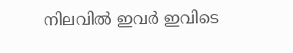നിലവിൽ ഇവർ ഇവിടെ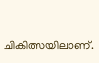ചികിത്സയിലാണ്.